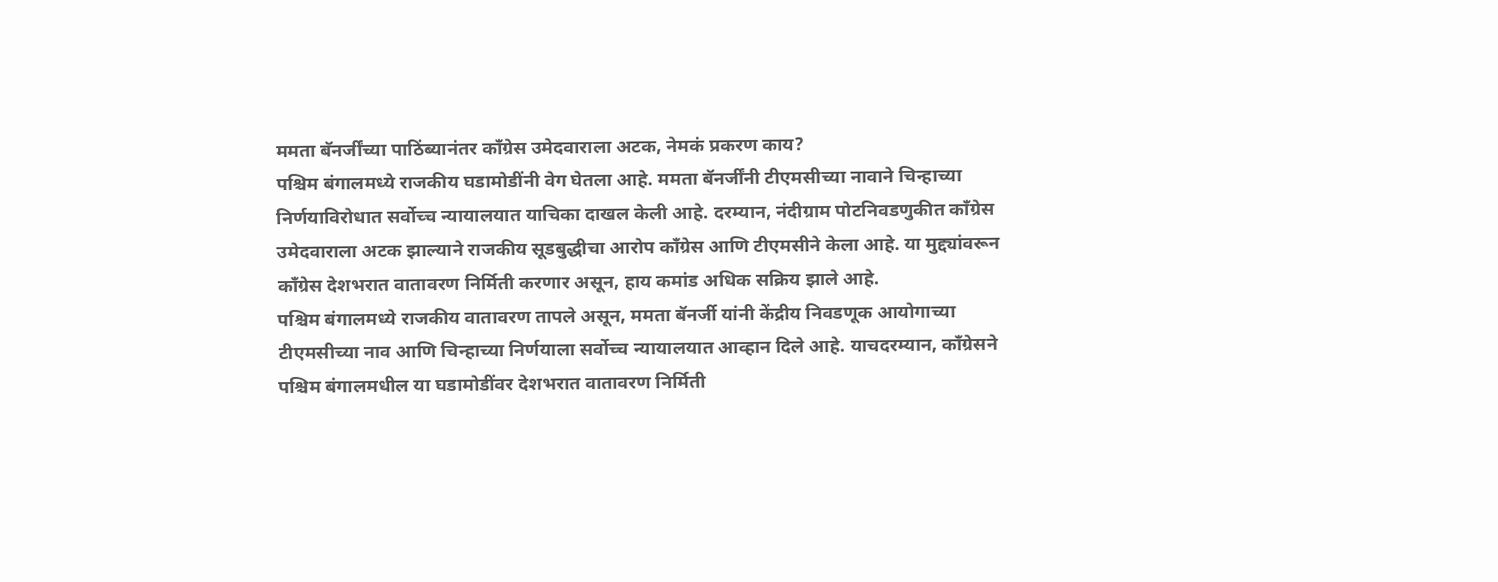ममता बॅनर्जींच्या पाठिंब्यानंतर काँग्रेस उमेदवाराला अटक, नेमकं प्रकरण काय?
पश्चिम बंगालमध्ये राजकीय घडामोडींनी वेग घेतला आहे. ममता बॅनर्जींनी टीएमसीच्या नावाने चिन्हाच्या निर्णयाविरोधात सर्वोच्च न्यायालयात याचिका दाखल केली आहे. दरम्यान, नंदीग्राम पोटनिवडणुकीत काँग्रेस उमेदवाराला अटक झाल्याने राजकीय सूडबुद्धीचा आरोप काँग्रेस आणि टीएमसीने केला आहे. या मुद्द्यांवरून काँग्रेस देशभरात वातावरण निर्मिती करणार असून, हाय कमांड अधिक सक्रिय झाले आहे.
पश्चिम बंगालमध्ये राजकीय वातावरण तापले असून, ममता बॅनर्जी यांनी केंद्रीय निवडणूक आयोगाच्या टीएमसीच्या नाव आणि चिन्हाच्या निर्णयाला सर्वोच्च न्यायालयात आव्हान दिले आहे. याचदरम्यान, काँग्रेसने पश्चिम बंगालमधील या घडामोडींवर देशभरात वातावरण निर्मिती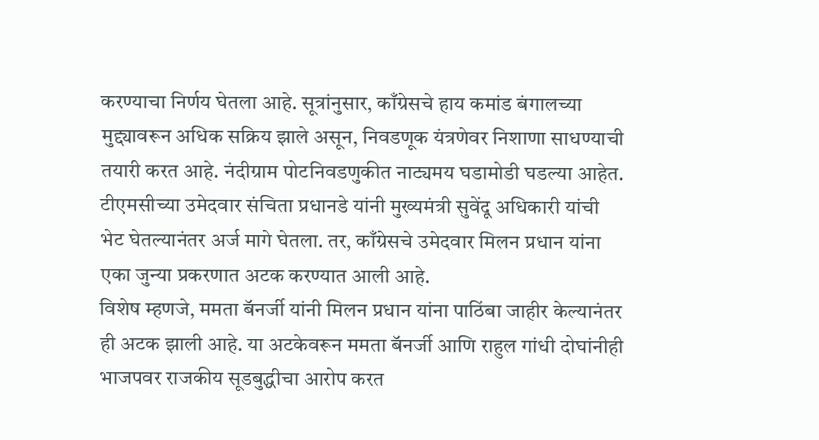करण्याचा निर्णय घेतला आहे. सूत्रांनुसार, काँग्रेसचे हाय कमांड बंगालच्या मुद्द्यावरून अधिक सक्रिय झाले असून, निवडणूक यंत्रणेवर निशाणा साधण्याची तयारी करत आहे. नंदीग्राम पोटनिवडणुकीत नाट्यमय घडामोडी घडल्या आहेत. टीएमसीच्या उमेदवार संचिता प्रधानडे यांनी मुख्यमंत्री सुवेंदू अधिकारी यांची भेट घेतल्यानंतर अर्ज मागे घेतला. तर, काँग्रेसचे उमेदवार मिलन प्रधान यांना एका जुन्या प्रकरणात अटक करण्यात आली आहे.
विशेष म्हणजे, ममता बॅनर्जी यांनी मिलन प्रधान यांना पाठिंबा जाहीर केल्यानंतर ही अटक झाली आहे. या अटकेवरून ममता बॅनर्जी आणि राहुल गांधी दोघांनीही भाजपवर राजकीय सूडबुद्धीचा आरोप करत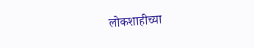लोकशाहीच्या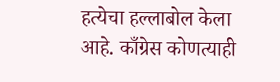हत्येचा हल्लाबोल केला आहे. काँग्रेस कोणत्याही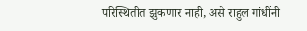परिस्थितीत झुकणार नाही, असे राहुल गांधींनी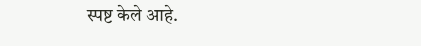स्पष्ट केले आहे.